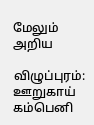மேலும் அறிய

விழுப்புரம்: ஊறுகாய் கம்பெனி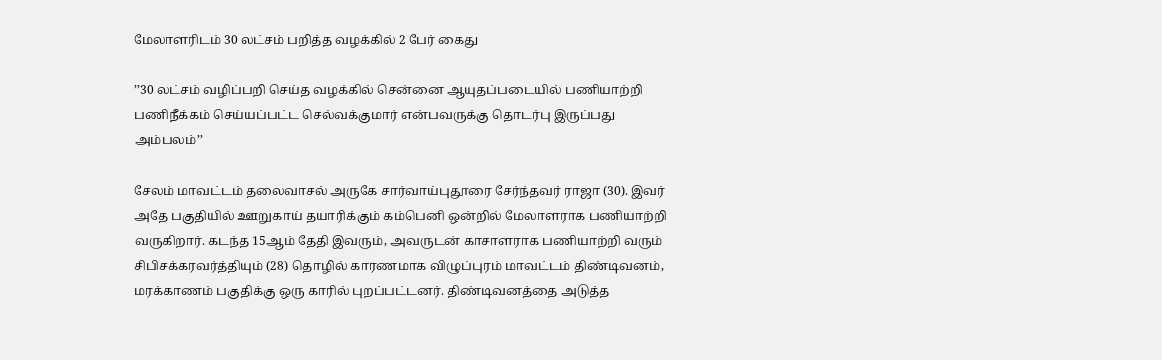மேலாளரிடம் 30 லட்சம் பறித்த வழக்கில் 2 பேர் கைது

’’30 லட்சம் வழிப்பறி செய்த வழக்கில் சென்னை ஆயுதப்படையில் பணியாற்றி பணிநீக்கம் செய்யப்பட்ட செல்வக்குமார் என்பவருக்கு தொடர்பு இருப்பது அம்பலம்’’

சேலம் மாவட்டம் தலைவாசல் அருகே சார்வாய்புதூரை சேர்ந்தவர் ராஜா (30). இவர் அதே பகுதியில் ஊறுகாய் தயாரிக்கும் கம்பெனி ஒன்றில் மேலாளராக பணியாற்றி வருகிறார். கடந்த 15ஆம் தேதி இவரும், அவருடன் காசாளராக பணியாற்றி வரும் சிபிசக்கரவர்த்தியும் (28) தொழில் காரணமாக விழுப்புரம் மாவட்டம் திண்டிவனம், மரக்காணம் பகுதிக்கு ஒரு காரில் புறப்பட்டனர். திண்டிவனத்தை அடுத்த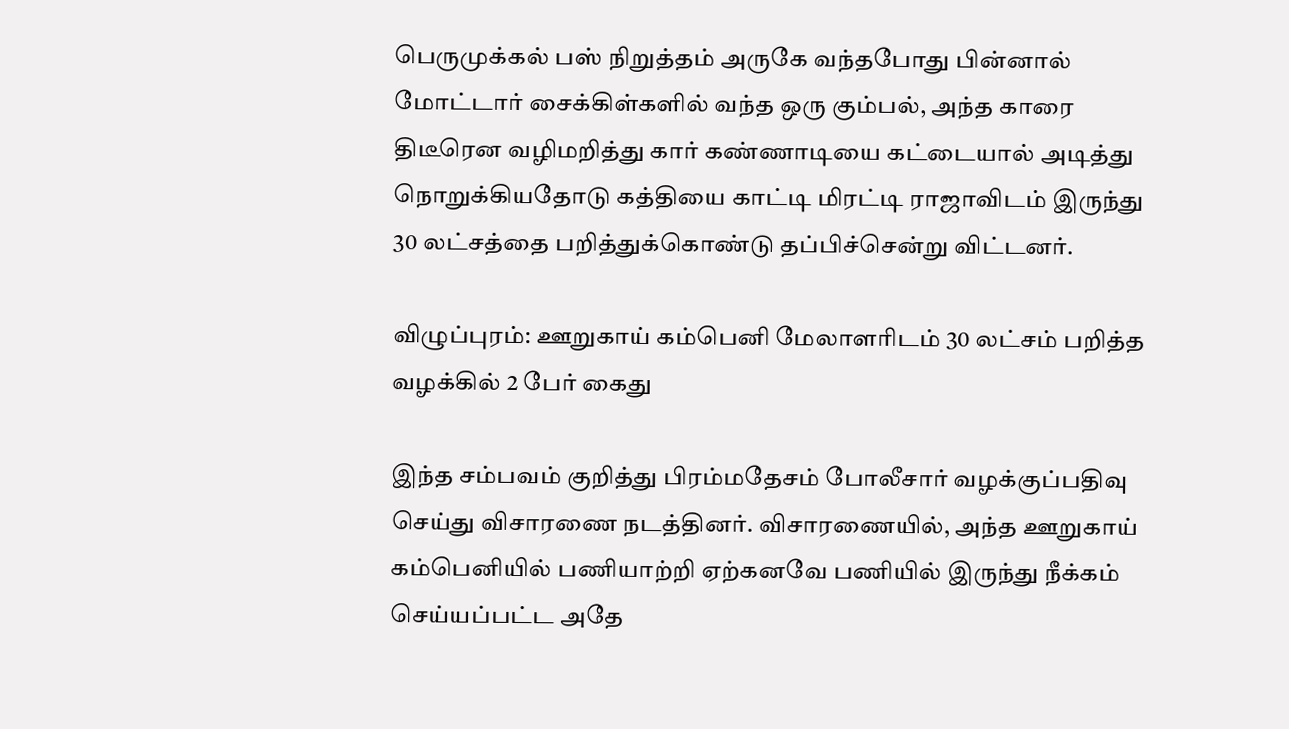பெருமுக்கல் பஸ் நிறுத்தம் அருகே வந்தபோது பின்னால் மோட்டார் சைக்கிள்களில் வந்த ஒரு கும்பல், அந்த காரை திடீரென வழிமறித்து கார் கண்ணாடியை கட்டையால் அடித்து நொறுக்கியதோடு கத்தியை காட்டி மிரட்டி ராஜாவிடம் இருந்து 30 லட்சத்தை பறித்துக்கொண்டு தப்பிச்சென்று விட்டனர்.

விழுப்புரம்: ஊறுகாய் கம்பெனி மேலாளரிடம் 30 லட்சம் பறித்த வழக்கில் 2 பேர் கைது

இந்த சம்பவம் குறித்து பிரம்மதேசம் போலீசார் வழக்குப்பதிவு செய்து விசாரணை நடத்தினர். விசாரணையில், அந்த ஊறுகாய் கம்பெனியில் பணியாற்றி ஏற்கனவே பணியில் இருந்து நீக்கம் செய்யப்பட்ட அதே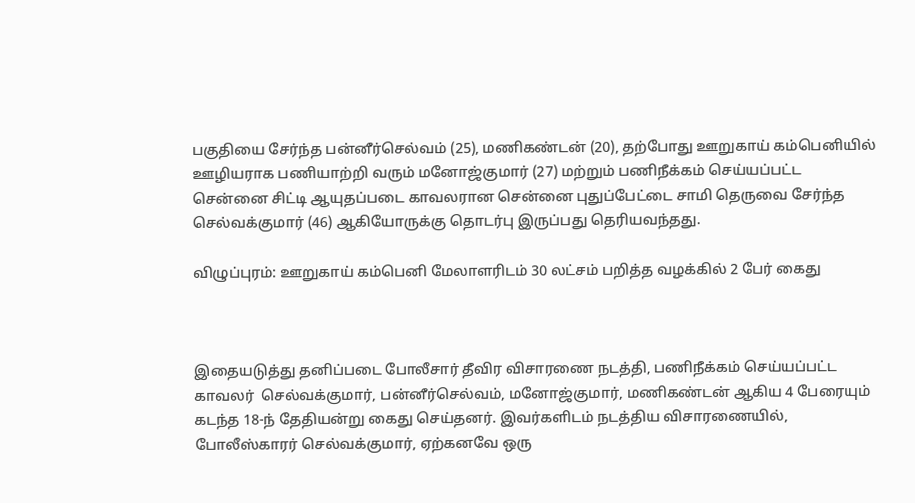பகுதியை சேர்ந்த பன்னீர்செல்வம் (25), மணிகண்டன் (20), தற்போது ஊறுகாய் கம்பெனியில் ஊழியராக பணியாற்றி வரும் மனோஜ்குமார் (27) மற்றும் பணிநீக்கம் செய்யப்பட்ட சென்னை சிட்டி ஆயுதப்படை காவலரான சென்னை புதுப்பேட்டை சாமி தெருவை சேர்ந்த செல்வக்குமார் (46) ஆகியோருக்கு தொடர்பு இருப்பது தெரியவந்தது.

விழுப்புரம்: ஊறுகாய் கம்பெனி மேலாளரிடம் 30 லட்சம் பறித்த வழக்கில் 2 பேர் கைது



இதையடுத்து தனிப்படை போலீசார் தீவிர விசாரணை நடத்தி, பணிநீக்கம் செய்யப்பட்ட  காவலர்  செல்வக்குமார், பன்னீர்செல்வம், மனோஜ்குமார், மணிகண்டன் ஆகிய 4 பேரையும் கடந்த 18-ந் தேதியன்று கைது செய்தனர். இவர்களிடம் நடத்திய விசாரணையில், போலீஸ்காரர் செல்வக்குமார், ஏற்கனவே ஒரு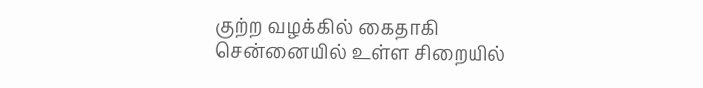குற்ற வழக்கில் கைதாகி சென்னையில் உள்ள சிறையில்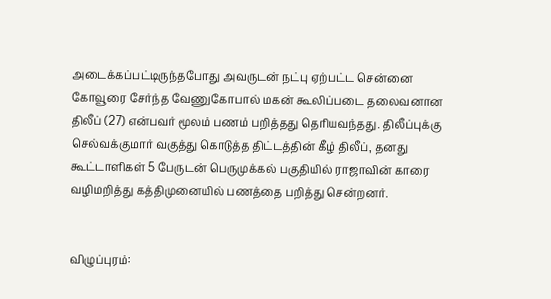அடைக்கப்பட்டிருந்தபோது அவருடன் நட்பு ஏற்பட்ட சென்னை கோவூரை சேர்ந்த வேணுகோபால் மகன் கூலிப்படை தலைவனான திலீப் (27) என்பவர் மூலம் பணம் பறித்தது தெரியவந்தது. திலீப்புக்கு செல்வக்குமார் வகுத்து கொடுத்த திட்டத்தின் கீழ் திலீப், தனது கூட்டாளிகள் 5 பேருடன் பெருமுக்கல் பகுதியில் ராஜாவின் காரை வழிமறித்து கத்திமுனையில் பணத்தை பறித்து சென்றனர்.


விழுப்புரம்: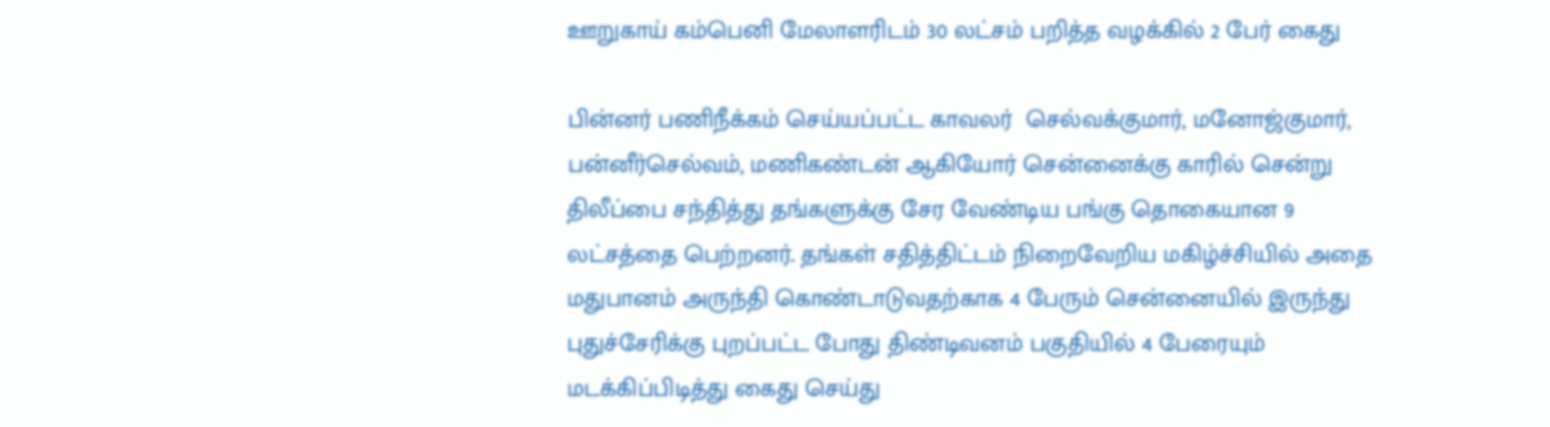ஊறுகாய் கம்பெனி மேலாளரிடம் 30 லட்சம் பறித்த வழக்கில் 2 பேர் கைது

பின்னர் பணிநீக்கம் செய்யப்பட்ட காவலர்  செல்வக்குமார், மனோஜ்குமார், பன்னீர்செல்வம், மணிகண்டன் ஆகியோர் சென்னைக்கு காரில் சென்று திலீப்பை சந்தித்து தங்களுக்கு சேர வேண்டிய பங்கு தொகையான 9 லட்சத்தை பெற்றனர். தங்கள் சதித்திட்டம் நிறைவேறிய மகிழ்ச்சியில் அதை மதுபானம் அருந்தி கொண்டாடுவதற்காக 4 பேரும் சென்னையில் இருந்து புதுச்சேரிக்கு புறப்பட்ட போது திண்டிவனம் பகுதியில் 4 பேரையும் மடக்கிப்பிடித்து கைது செய்து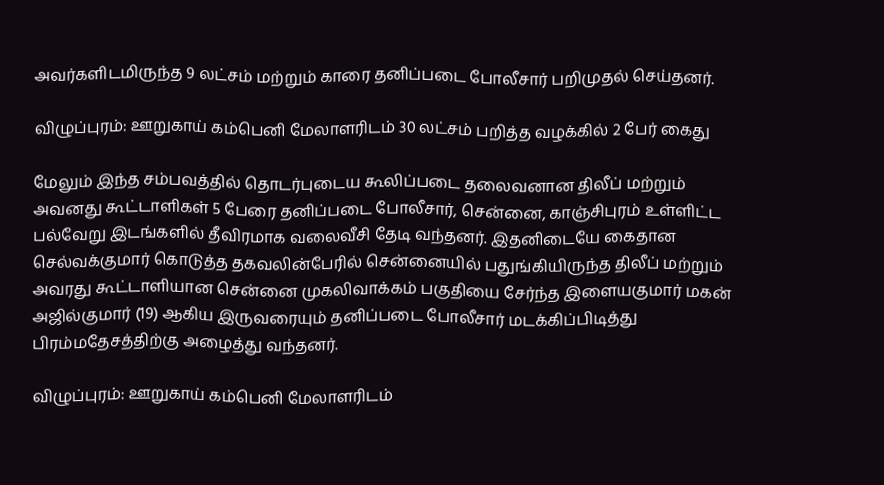அவர்களிடமிருந்த 9 லட்சம் மற்றும் காரை தனிப்படை போலீசார் பறிமுதல் செய்தனர்.

விழுப்புரம்: ஊறுகாய் கம்பெனி மேலாளரிடம் 30 லட்சம் பறித்த வழக்கில் 2 பேர் கைது

மேலும் இந்த சம்பவத்தில் தொடர்புடைய கூலிப்படை தலைவனான திலீப் மற்றும் அவனது கூட்டாளிகள் 5 பேரை தனிப்படை போலீசார், சென்னை, காஞ்சிபுரம் உள்ளிட்ட பல்வேறு இடங்களில் தீவிரமாக வலைவீசி தேடி வந்தனர். இதனிடையே கைதான செல்வக்குமார் கொடுத்த தகவலின்பேரில் சென்னையில் பதுங்கியிருந்த திலீப் மற்றும் அவரது கூட்டாளியான சென்னை முகலிவாக்கம் பகுதியை சேர்ந்த இளையகுமார் மகன் அஜில்குமார் (19) ஆகிய இருவரையும் தனிப்படை போலீசார் மடக்கிப்பிடித்து பிரம்மதேசத்திற்கு அழைத்து வந்தனர்.

விழுப்புரம்: ஊறுகாய் கம்பெனி மேலாளரிடம்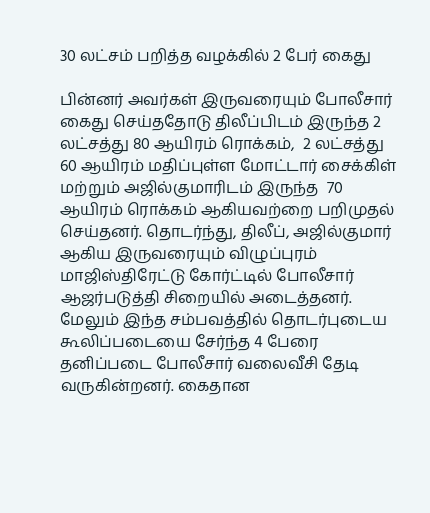30 லட்சம் பறித்த வழக்கில் 2 பேர் கைது

பின்னர் அவர்கள் இருவரையும் போலீசார் கைது செய்ததோடு திலீப்பிடம் இருந்த 2 லட்சத்து 80 ஆயிரம் ரொக்கம்,  2 லட்சத்து 60 ஆயிரம் மதிப்புள்ள மோட்டார் சைக்கிள் மற்றும் அஜில்குமாரிடம் இருந்த  70 ஆயிரம் ரொக்கம் ஆகியவற்றை பறிமுதல் செய்தனர். தொடர்ந்து, திலீப், அஜில்குமார் ஆகிய இருவரையும் விழுப்புரம் மாஜிஸ்திரேட்டு கோர்ட்டில் போலீசார் ஆஜர்படுத்தி சிறையில் அடைத்தனர். மேலும் இந்த சம்பவத்தில் தொடர்புடைய கூலிப்படையை சேர்ந்த 4 பேரை தனிப்படை போலீசார் வலைவீசி தேடி வருகின்றனர். கைதான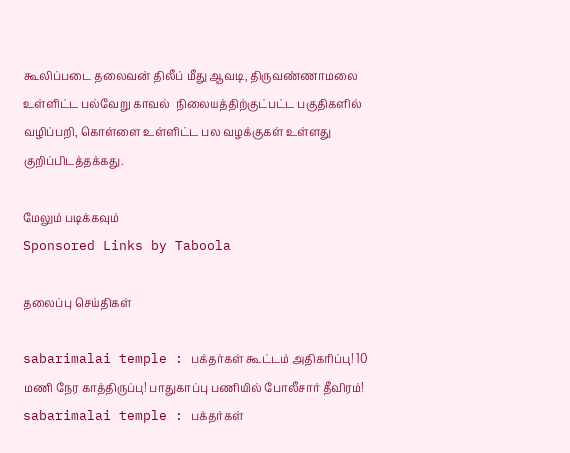கூலிப்படை தலைவன் திலீப் மீது ஆவடி, திருவண்ணாமலை உள்ளிட்ட பல்வேறு காவல்  நிலையத்திற்குட்பட்ட பகுதிகளில் வழிப்பறி, கொள்ளை உள்ளிட்ட பல வழக்குகள் உள்ளது குறிப்பிடத்தக்கது.

மேலும் படிக்கவும்
Sponsored Links by Taboola

தலைப்பு செய்திகள்

sabarimalai temple : பக்தர்கள் கூட்டம் அதிகரிப்பு! 10 மணி நேர காத்திருப்பு! பாதுகாப்பு பணியில் போலீசார் தீவிரம்!
sabarimalai temple : பக்தர்கள்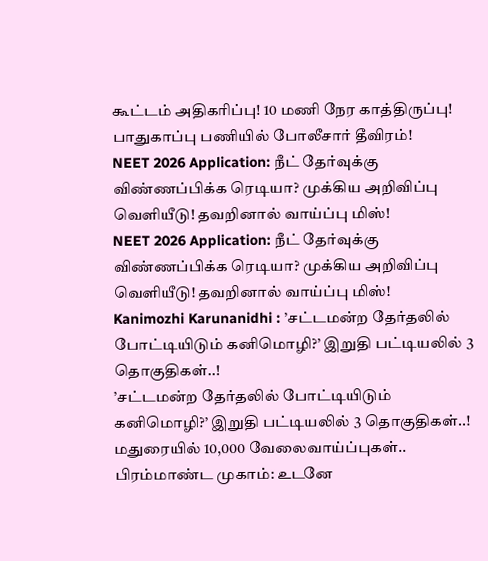கூட்டம் அதிகரிப்பு! 10 மணி நேர காத்திருப்பு! பாதுகாப்பு பணியில் போலீசார் தீவிரம்!
NEET 2026 Application: நீட் தேர்வுக்கு விண்ணப்பிக்க ரெடியா? முக்கிய அறிவிப்பு வெளியீடு! தவறினால் வாய்ப்பு மிஸ்!
NEET 2026 Application: நீட் தேர்வுக்கு விண்ணப்பிக்க ரெடியா? முக்கிய அறிவிப்பு வெளியீடு! தவறினால் வாய்ப்பு மிஸ்!
Kanimozhi Karunanidhi : ’சட்டமன்ற தேர்தலில் போட்டியிடும் கனிமொழி?’ இறுதி பட்டியலில் 3 தொகுதிகள்..!
’சட்டமன்ற தேர்தலில் போட்டியிடும் கனிமொழி?’ இறுதி பட்டியலில் 3 தொகுதிகள்..!
மதுரையில் 10,000 வேலைவாய்ப்புகள்.. பிரம்மாண்ட முகாம்: உடனே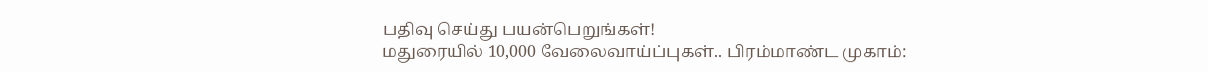பதிவு செய்து பயன்பெறுங்கள்!
மதுரையில் 10,000 வேலைவாய்ப்புகள்.. பிரம்மாண்ட முகாம்: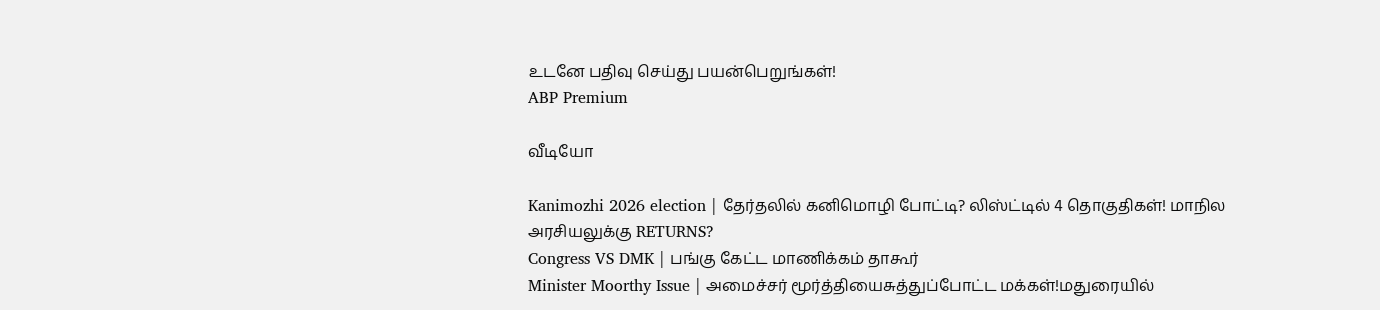உடனே பதிவு செய்து பயன்பெறுங்கள்!
ABP Premium

வீடியோ

Kanimozhi 2026 election | தேர்தலில் கனிமொழி போட்டி? லிஸ்ட்டில் 4 தொகுதிகள்! மாநில அரசியலுக்கு RETURNS?
Congress VS DMK | பங்கு கேட்ட மாணிக்கம் தாகூர்
Minister Moorthy Issue | அமைச்சர் மூர்த்தியைசுத்துப்போட்ட மக்கள்!மதுரையில்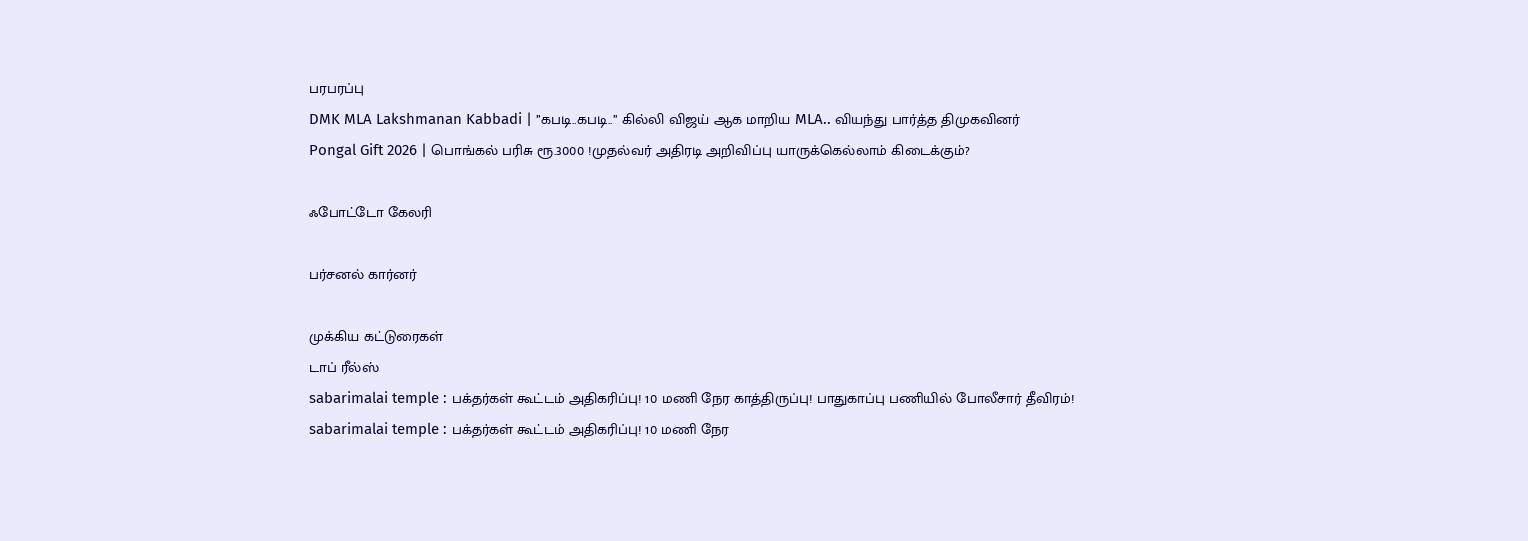பரபரப்பு
DMK MLA Lakshmanan Kabbadi | ’’கபடி..கபடி..’’ கில்லி விஜய் ஆக மாறிய MLA.. வியந்து பார்த்த திமுகவினர்
Pongal Gift 2026 | பொங்கல் பரிசு ரூ.3000 !முதல்வர் அதிரடி அறிவிப்பு யாருக்கெல்லாம் கிடைக்கும்?

ஃபோட்டோ கேலரி

பர்சனல் கார்னர்

முக்கிய கட்டுரைகள்
டாப் ரீல்ஸ்
sabarimalai temple : பக்தர்கள் கூட்டம் அதிகரிப்பு! 10 மணி நேர காத்திருப்பு! பாதுகாப்பு பணியில் போலீசார் தீவிரம்!
sabarimalai temple : பக்தர்கள் கூட்டம் அதிகரிப்பு! 10 மணி நேர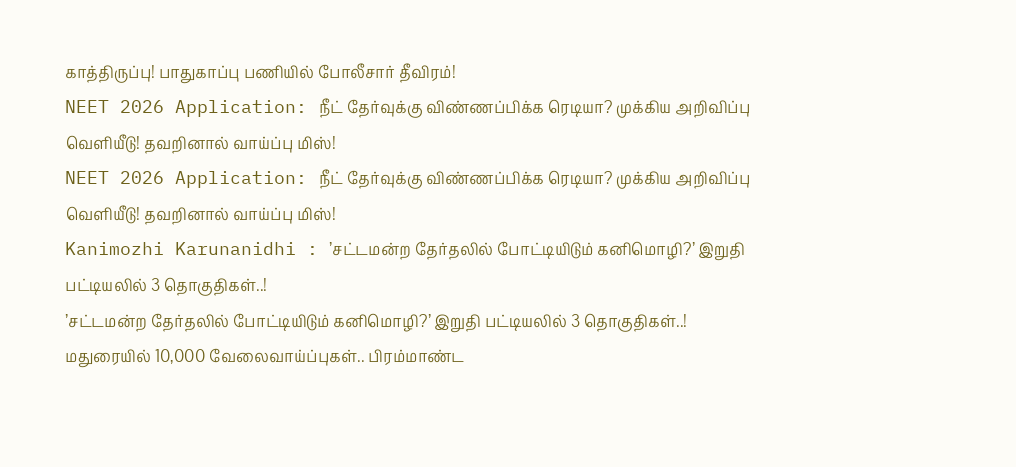காத்திருப்பு! பாதுகாப்பு பணியில் போலீசார் தீவிரம்!
NEET 2026 Application: நீட் தேர்வுக்கு விண்ணப்பிக்க ரெடியா? முக்கிய அறிவிப்பு வெளியீடு! தவறினால் வாய்ப்பு மிஸ்!
NEET 2026 Application: நீட் தேர்வுக்கு விண்ணப்பிக்க ரெடியா? முக்கிய அறிவிப்பு வெளியீடு! தவறினால் வாய்ப்பு மிஸ்!
Kanimozhi Karunanidhi : ’சட்டமன்ற தேர்தலில் போட்டியிடும் கனிமொழி?’ இறுதி பட்டியலில் 3 தொகுதிகள்..!
’சட்டமன்ற தேர்தலில் போட்டியிடும் கனிமொழி?’ இறுதி பட்டியலில் 3 தொகுதிகள்..!
மதுரையில் 10,000 வேலைவாய்ப்புகள்.. பிரம்மாண்ட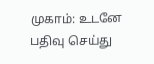முகாம்: உடனே பதிவு செய்து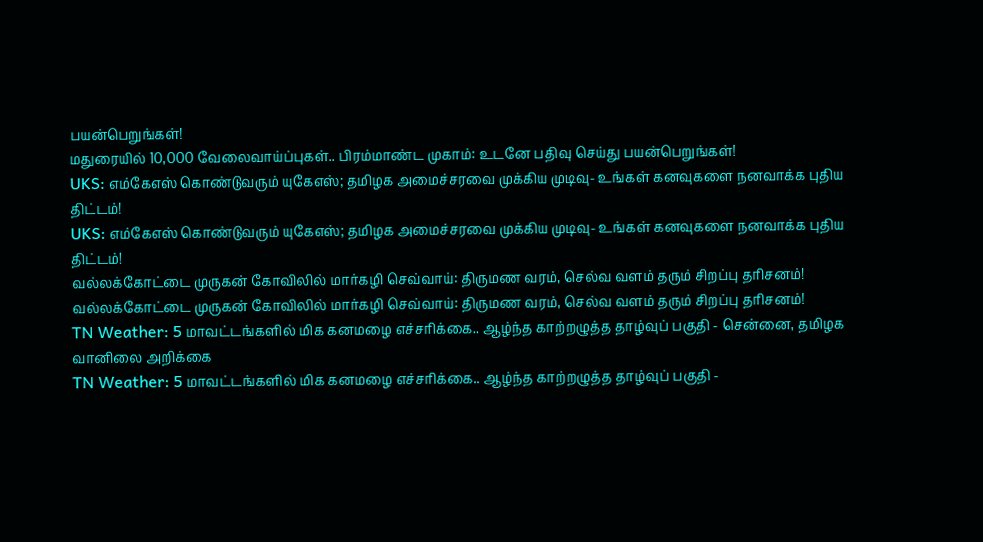பயன்பெறுங்கள்!
மதுரையில் 10,000 வேலைவாய்ப்புகள்.. பிரம்மாண்ட முகாம்: உடனே பதிவு செய்து பயன்பெறுங்கள்!
UKS: எம்கேஎஸ் கொண்டுவரும் யுகேஎஸ்; தமிழக அமைச்சரவை முக்கிய முடிவு- உங்கள் கனவுகளை நனவாக்க புதிய திட்டம்!
UKS: எம்கேஎஸ் கொண்டுவரும் யுகேஎஸ்; தமிழக அமைச்சரவை முக்கிய முடிவு- உங்கள் கனவுகளை நனவாக்க புதிய திட்டம்!
வல்லக்கோட்டை முருகன் கோவிலில் மார்கழி செவ்வாய்: திருமண வரம், செல்வ வளம் தரும் சிறப்பு தரிசனம்!
வல்லக்கோட்டை முருகன் கோவிலில் மார்கழி செவ்வாய்: திருமண வரம், செல்வ வளம் தரும் சிறப்பு தரிசனம்!
TN Weather: 5 மாவட்டங்களில் மிக கனமழை எச்சரிக்கை.. ஆழ்ந்த காற்றழுத்த தாழ்வுப் பகுதி - சென்னை, தமிழக வானிலை அறிக்கை
TN Weather: 5 மாவட்டங்களில் மிக கனமழை எச்சரிக்கை.. ஆழ்ந்த காற்றழுத்த தாழ்வுப் பகுதி -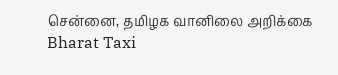சென்னை, தமிழக வானிலை அறிக்கை
Bharat Taxi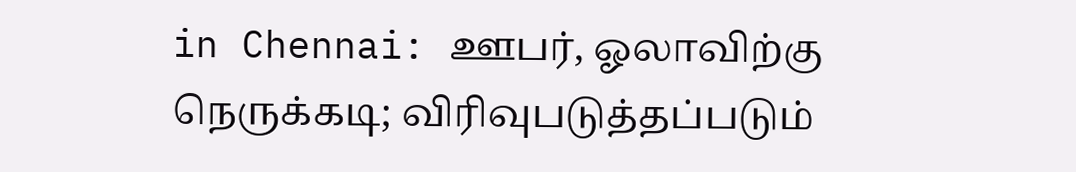in Chennai: ஊபர், ஓலாவிற்கு நெருக்கடி; விரிவுபடுத்தப்படும்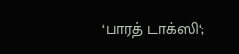‘பாரத் டாக்ஸி‘;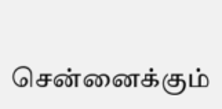சென்னைக்கும்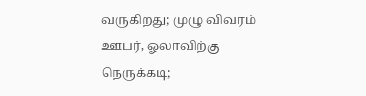வருகிறது; முழு விவரம்
ஊபர், ஓலாவிற்கு நெருக்கடி;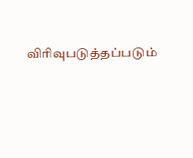விரிவுபடுத்தப்படும்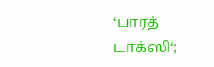‘பாரத் டாக்ஸி‘;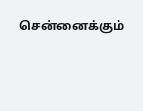சென்னைக்கும்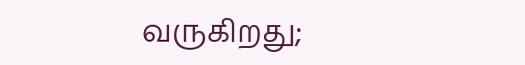வருகிறது;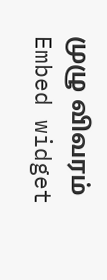முழு விவரம்
Embed widget